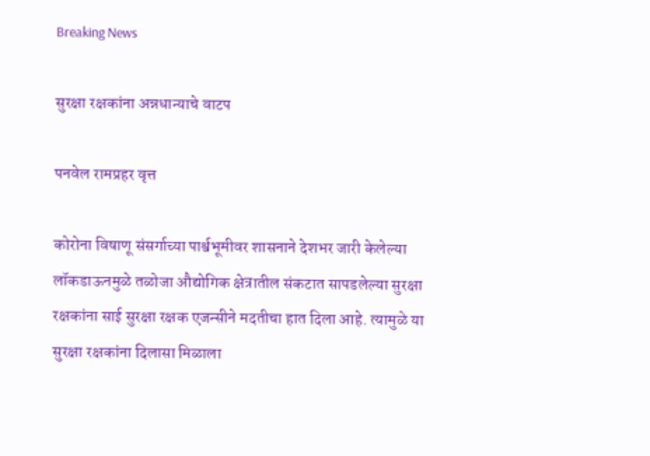Breaking News

सुरक्षा रक्षकांना अन्नधान्याचे वाटप

पनवेल रामप्रहर वृत्त

कोरोना विषाणू संसर्गाच्या पार्श्वभूमीवर शासनाने देशभर जारी केलेल्या लॉकडाऊनमुळे तळोजा औद्योगिक क्षेत्रातील संकटात सापडलेल्या सुरक्षा रक्षकांना साई सुरक्षा रक्षक एजन्सीने मदतीचा हात दिला आहे. त्यामुळे या सुरक्षा रक्षकांना दिलासा मिळाला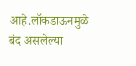आहे.लॉकडाऊनमुळे बंद असलेल्या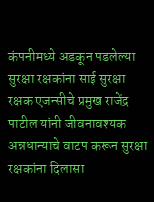कंपनीमध्ये अडकून पडलेल्या सुरक्षा रक्षकांना साई सुरक्षा रक्षक एजन्सीचे प्रमुख राजेंद्र पाटील यांनी जीवनावश्यक अन्नधान्याचे वाटप करून सुरक्षा रक्षकांना दिलासा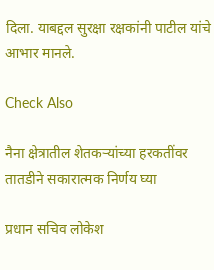दिला. याबद्दल सुरक्षा रक्षकांनी पाटील यांचे आभार मानले.

Check Also

नैना क्षेत्रातील शेतकऱ्यांच्या हरकतींवर तातडीने सकारात्मक निर्णय घ्या

प्रधान सचिव लोकेश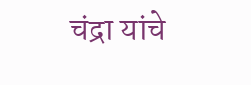चंद्रा यांचे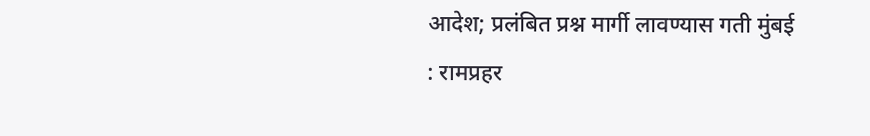आदेश; प्रलंबित प्रश्न मार्गी लावण्यास गती मुंबई : रामप्रहर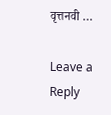वृत्तनवी …

Leave a Reply